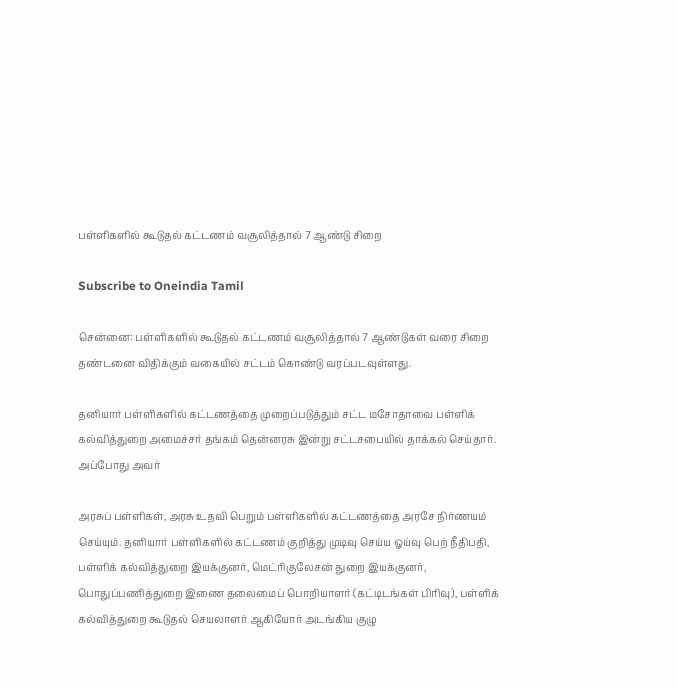பள்ளிகளில் கூடுதல் கட்டணம் வசூலித்தால் 7 ஆண்டு சிறை

Subscribe to Oneindia Tamil

சென்னை: பள்ளிகளில் கூடுதல் கட்டணம் வசூலித்தால் 7 ஆண்டுகள் வரை சிறை தண்டனை விதிக்கும் வகையில் சட்டம் கொண்டு வரப்படவுள்ளது.

தனியார் பள்ளிகளில் கட்டணத்தை முறைப்படுத்தும் சட்ட மசோதாவை பள்ளிக் கல்வித்துறை அமைச்சர் தங்கம் தென்னரசு இன்று சட்டசபையில் தாக்கல் செய்தார். அப்போது அவர்

அரசுப் பள்ளிகள், அரசு உதவி பெறும் பள்ளிகளில் கட்டணத்தை அரசே நிர்ணயம் செய்யும். தனியார் பள்ளிகளில் கட்டணம் குறித்து முடிவு செய்ய ஓய்வு பெற் நீதிபதி, பள்ளிக் கல்வித்துறை இயக்குனர், மெட்ரிகுலேசன் துறை இயக்குனர், பொதுப்பணித்துறை இணை தலைமைப் பொறியாளர் (கட்டிடங்கள் பிரிவு), பள்ளிக் கல்வித்துறை கூடுதல் செயலாளர் ஆகியோர் அடங்கிய குழு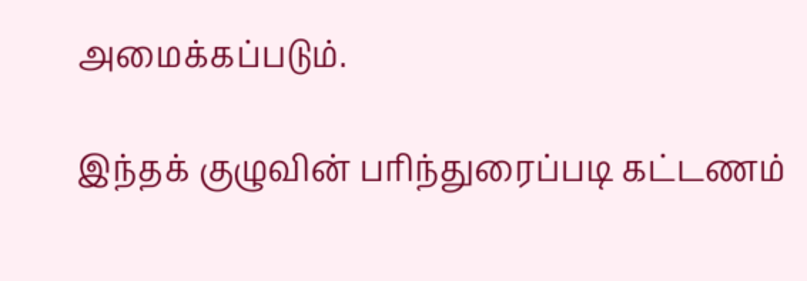அமைக்கப்படும்.

இந்தக் குழுவின் பரிந்துரைப்படி கட்டணம்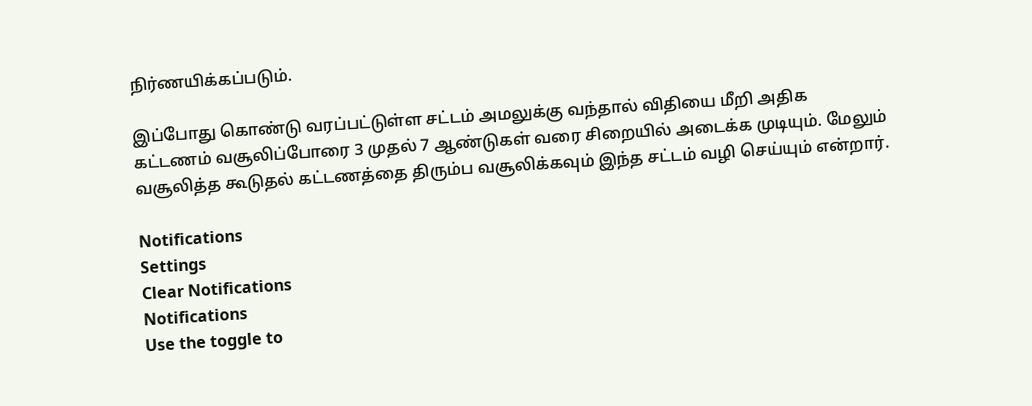நிர்ணயிக்கப்படும்.

இப்போது கொண்டு வரப்பட்டுள்ள சட்டம் அமலுக்கு வந்தால் விதியை மீறி அதிக கட்டணம் வசூலிப்போரை 3 முதல் 7 ஆண்டுகள் வரை சிறையில் அடைக்க முடியும். மேலும் வசூலித்த கூடுதல் கட்டணத்தை திரும்ப வசூலிக்கவும் இந்த சட்டம் வழி செய்யும் என்றார்.

Notifications
Settings
Clear Notifications
Notifications
Use the toggle to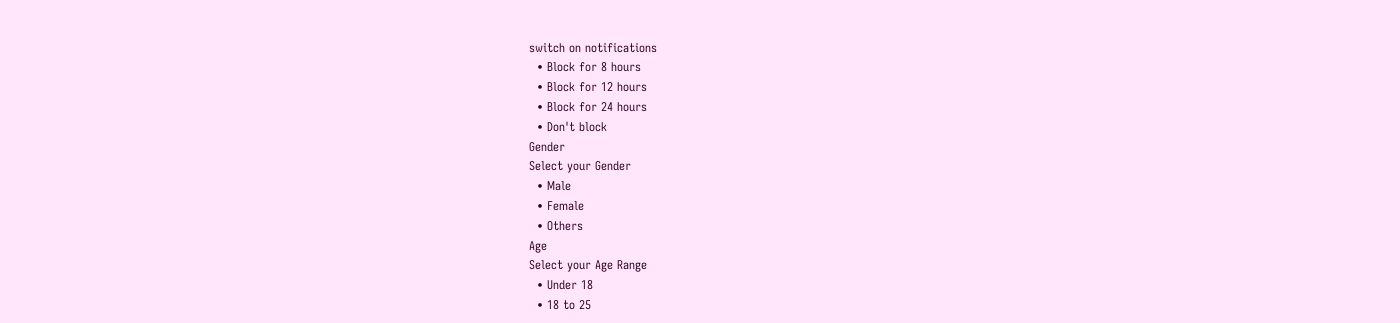switch on notifications
  • Block for 8 hours
  • Block for 12 hours
  • Block for 24 hours
  • Don't block
Gender
Select your Gender
  • Male
  • Female
  • Others
Age
Select your Age Range
  • Under 18
  • 18 to 25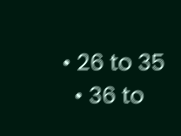• 26 to 35
  • 36 to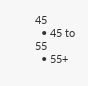45
  • 45 to 55
  • 55+